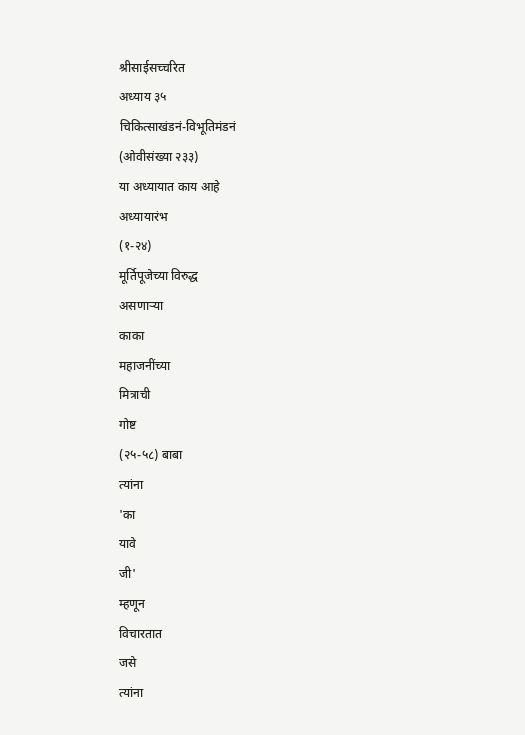श्रीसाईसच्चरित
अध्याय ३५
चिकित्साखंडनं-विभूतिमंडनं
(ओवीसंख्या २३३)
या अध्यायात काय आहे
अध्यायारंभ
(१-२४)
मूर्तिपूजेच्या विरुद्ध
असणाऱ्या
काका
महाजनींच्या
मित्राची
गोष्ट
(२५-५८) बाबा
त्यांना
'का
यावे
जी'
म्हणून
विचारतात
जसे
त्यांना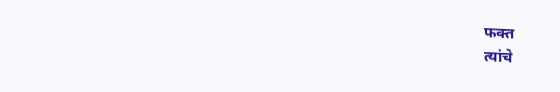फक्त
त्यांचे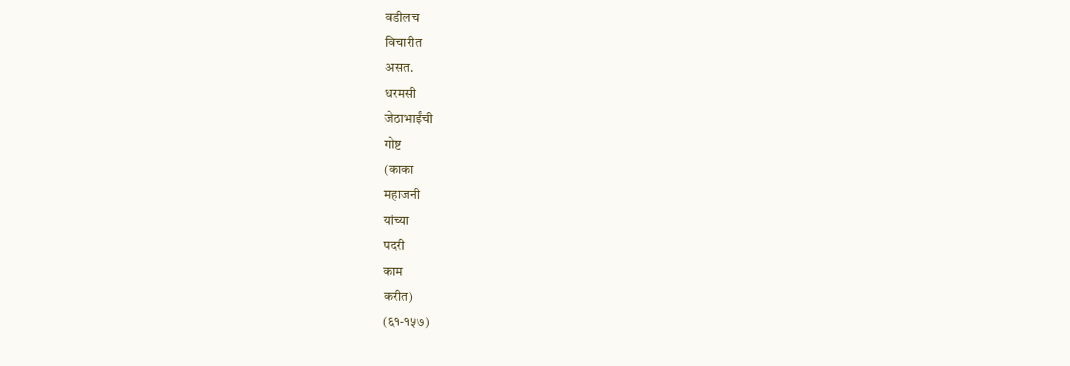वडीलच
विचारीत
असत.
धरमसी
जेठाभाईंची
गोष्ट
(काका
महाजनी
यांच्या
पदरी
काम
करीत)
(६१-१५७)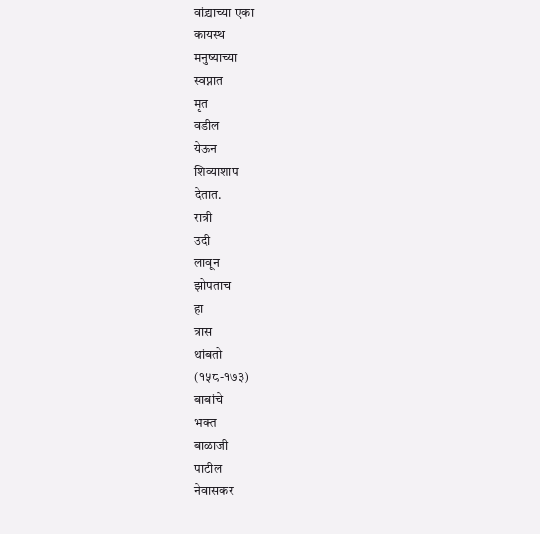वांद्र्याच्या एका
कायस्थ
मनुष्याच्या
स्वप्नात
मृत
वडील
येऊन
शिव्याशाप
देतात.
रात्री
उदी
लावून
झोपताच
हा
त्रास
थांबतो
(१५८-१७३)
बाबांचे
भक्त
बाळाजी
पाटील
नेवासकर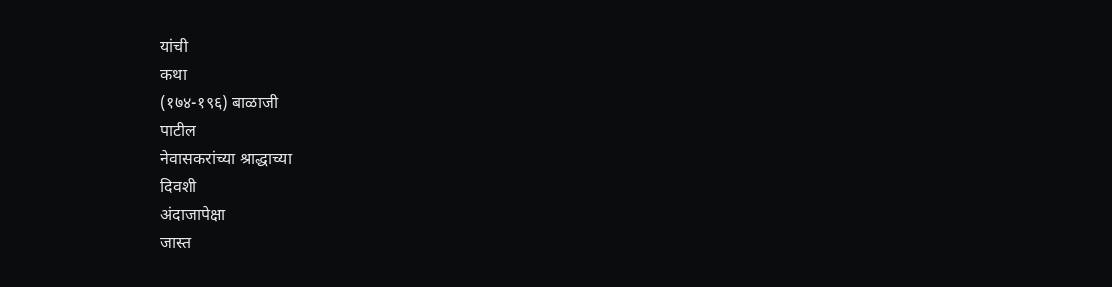यांची
कथा
(१७४-१९६) बाळाजी
पाटील
नेवासकरांच्या श्राद्धाच्या
दिवशी
अंदाजापेक्षा
जास्त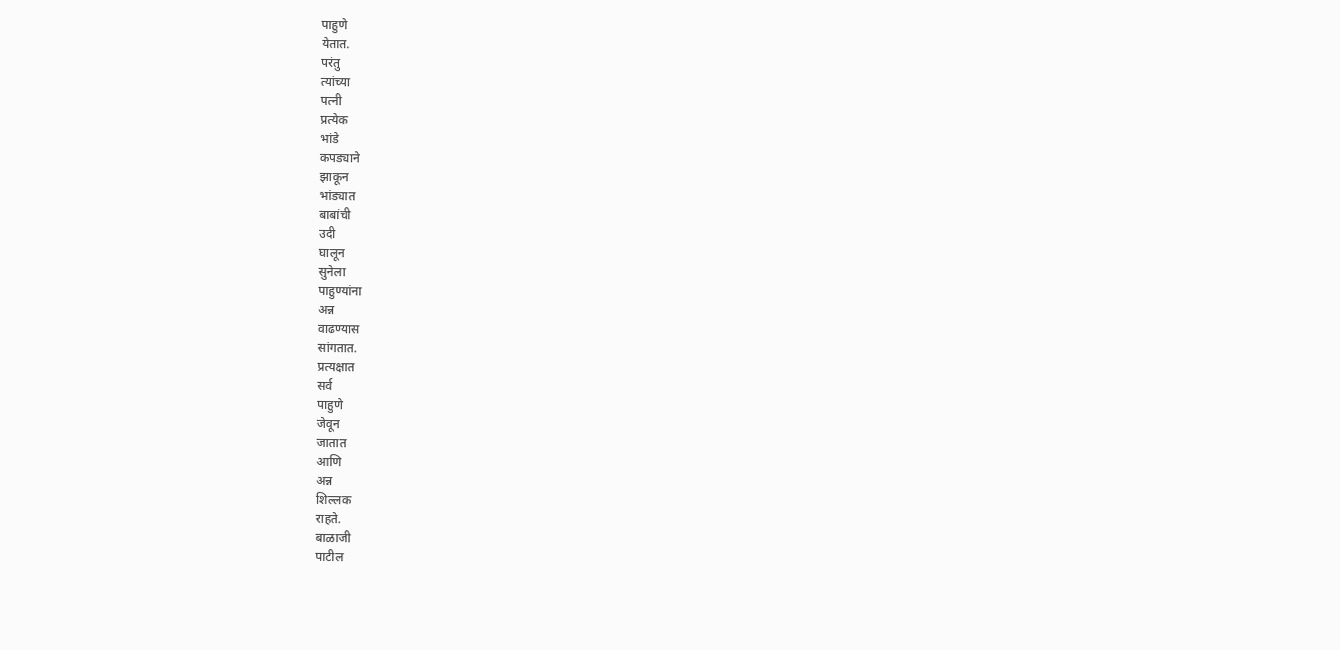पाहुणे
येतात.
परंतु
त्यांच्या
पत्नी
प्रत्येक
भांडे
कपड्याने
झाकून
भांड्यात
बाबांची
उदी
घालून
सुनेला
पाहुण्यांना
अन्न
वाढण्यास
सांगतात.
प्रत्यक्षात
सर्व
पाहुणे
जेवून
जातात
आणि
अन्न
शिल्लक
राहते.
बाळाजी
पाटील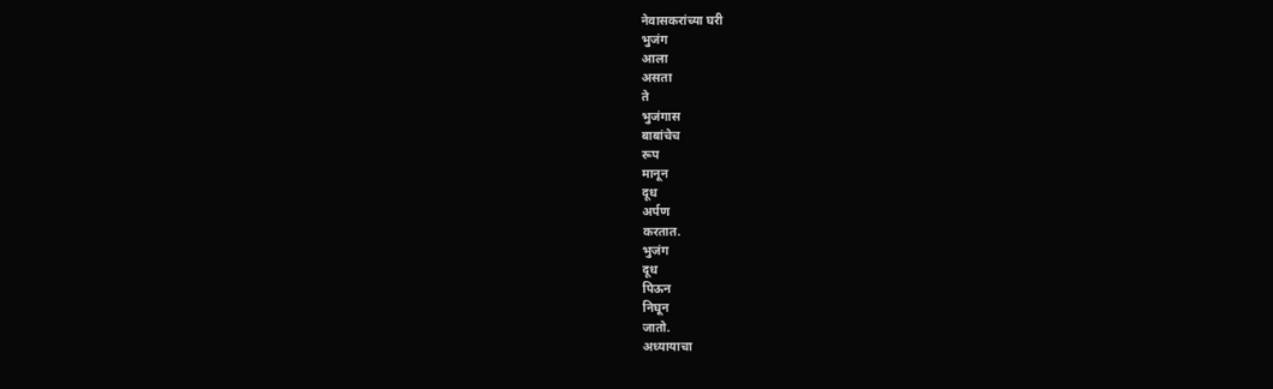नेवासकरांच्या घरी
भुजंग
आला
असता
ते
भुजंगास
बाबांचेच
रूप
मानून
दूध
अर्पण
करतात.
भुजंग
दूध
पिऊन
निघून
जातो.
अध्यायाचा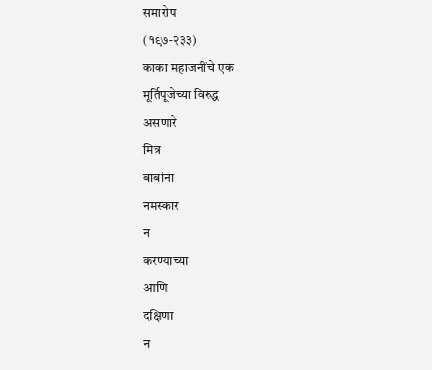समारोप
(१९७-२३३)
काका महाजनींचे एक
मूर्तिपूजेच्या विरुद्ध
असणारे
मित्र
बाबांना
नमस्कार
न
करण्याच्या
आणि
दक्षिणा
न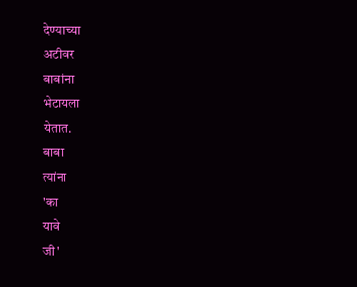देण्याच्या
अटीवर
बाबांना
भेटायला
येतात.
बाबा
त्यांना
'का
यावे
जी'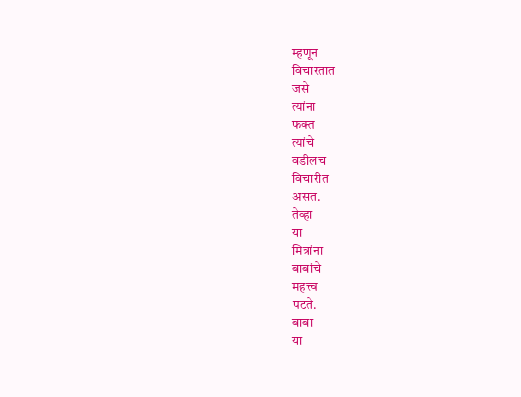म्हणून
विचारतात
जसे
त्यांना
फक्त
त्यांचे
वडीलच
विचारीत
असत.
तेव्हा
या
मित्रांना
बाबांचे
महत्त्व
पटते.
बाबा
या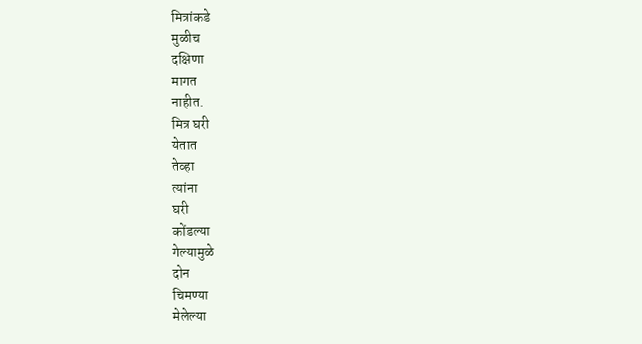मित्रांकडे
मुळीच
दक्षिणा
मागत
नाहीत.
मित्र घरी
येतात
तेव्हा
त्यांना
घरी
कोंडल्या
गेल्यामुळे
दोन
चिमण्या
मेलेल्या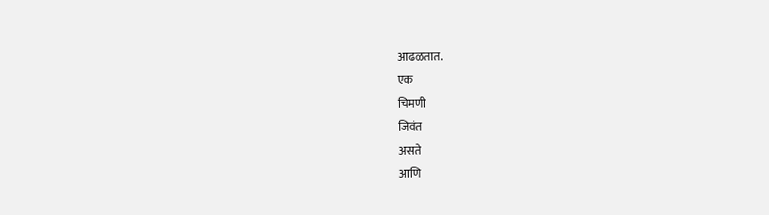आढळतात.
एक
चिमणी
जिवंत
असते
आणि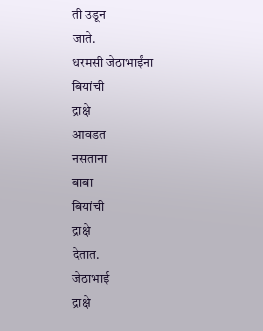ती उडून
जाते.
धरमसी जेठाभाईंना
बियांची
द्राक्षे
आवडत
नसताना
बाबा
बियांची
द्राक्षे
देतात.
जेठाभाई
द्राक्षे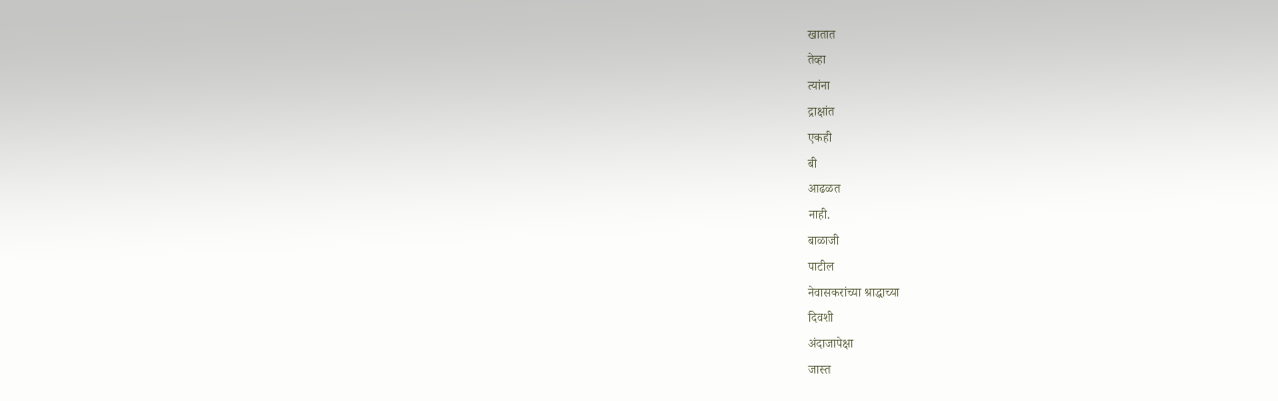खातात
तेव्हा
त्यांना
द्राक्षांत
एकही
बी
आढळत
नाही.
बाळाजी
पाटील
नेवासकरांच्या श्राद्धाच्या
दिवशी
अंदाजापेक्षा
जास्त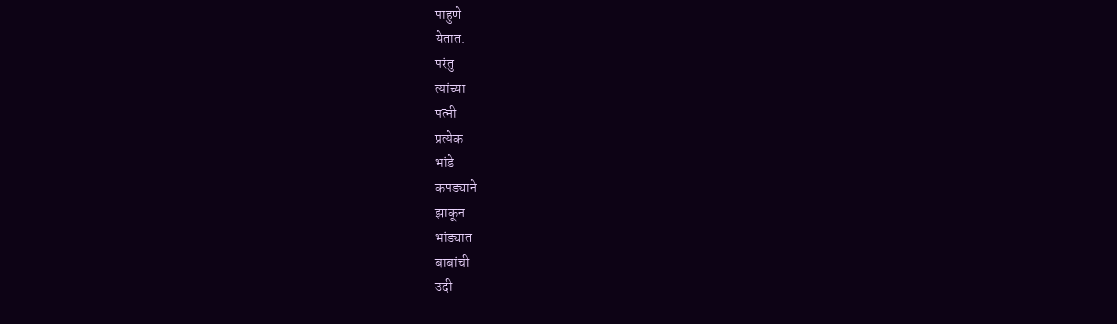पाहुणे
येतात.
परंतु
त्यांच्या
पत्नी
प्रत्येक
भांडे
कपड्याने
झाकून
भांड्यात
बाबांची
उदी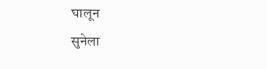घालून
सुनेला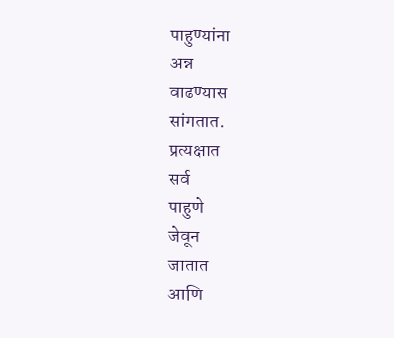पाहुण्यांना
अन्न
वाढण्यास
सांगतात.
प्रत्यक्षात
सर्व
पाहुणे
जेवून
जातात
आणि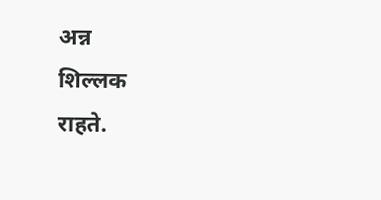अन्न
शिल्लक
राहते.